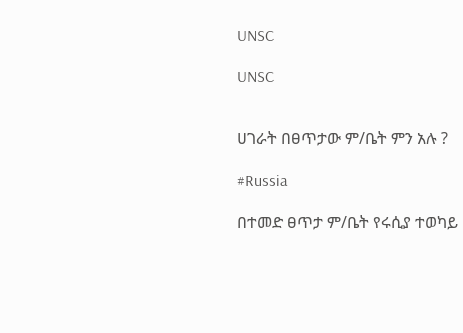UNSC

UNSC


ሀገራት በፀጥታው ም/ቤት ምን አሉ ?

#Russia

በተመድ ፀጥታ ም/ቤት የሩሲያ ተወካይ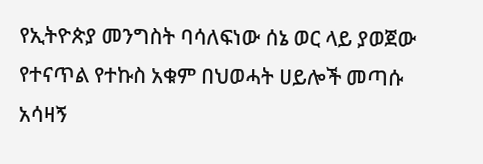የኢትዮጵያ መንግስት ባሳለፍነው ሰኔ ወር ላይ ያወጀው የተናጥል የተኩስ አቁም በህወሓት ሀይሎች መጣሱ አሳዛኝ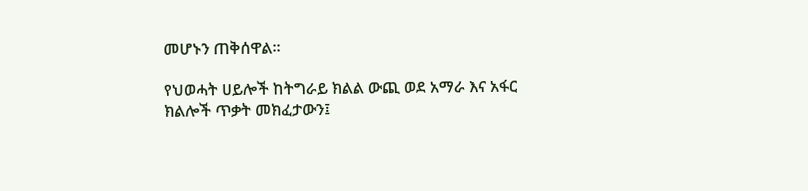መሆኑን ጠቅሰዋል።

የህወሓት ሀይሎች ከትግራይ ክልል ውጪ ወደ አማራ እና አፋር ክልሎች ጥቃት መክፈታውን፤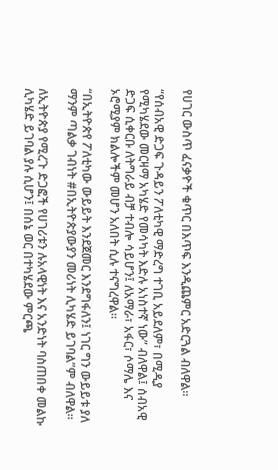የሀገር ውስጥ ፈናቃዮች ቁጥር በእጥፍ እንዲጨምር አድርጓል ብለዋል።

“የሰብአዊ ድጋፍ ጉዳይን ፖለቲካዊ ማድረግ ተገቢ አይደለም፣ በሚዲያ የሚካሄደው መርዛማ አካሄድ የመሳካት እድሉ አነስተኛ ነው” ብለዋል፤ ሰብአዊ ድጋፍ ሲቀርቡ ለትግራይ ብቻ ተብሎ ሳይሆን፤ ለአማራ፣ አፋር፣ ሶማሌ እና ኦሮሚያም ክልሎችም መሆን አለበት ሲሉ ተናግረዋል።

“በኢትዮጵየ ፖለቲካው ውይይት እንደጀመር እንደግፋለን፤ ነገር ግን ውይይቱ ያለ ማንም ጣልቃ ገብነት #በኢትዮጵያውያን መሪነት ሊካሄድ ይገባል”ም ብለዋል።

ለኢትዮጵያ የሚረጉ ድጋፎች የሀገሪቱን ሉአላዊነት እና አንድነት ባስጠበቀ መልኩ ሊካሄድ ይገባል ያሉ ሲሆን፤ በሰኔ ወር በተካሄደው ምርጫ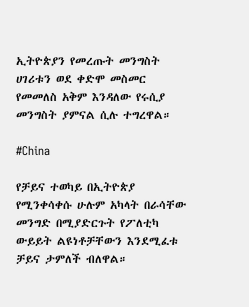ኢትዮጵያን የመረጡት መንግስት ሀገሪቱን ወደ ቀድሞ መስመር የመመለስ አቅም እንዳለው የሩሲያ መንግስት ያምናል ሲሉ ተግረዋል።

#China

የቻይና ተወካይ በኢትዮጵያ የሚንቀሳቀሱ ሁሉም አካላት በራሳቸው መንግድ በሚያድርጉት የፖለቲካ ውይይት ልዩነቶቻቸውን እንደሚፈቱ ቻይና ታምለች ብለዋል።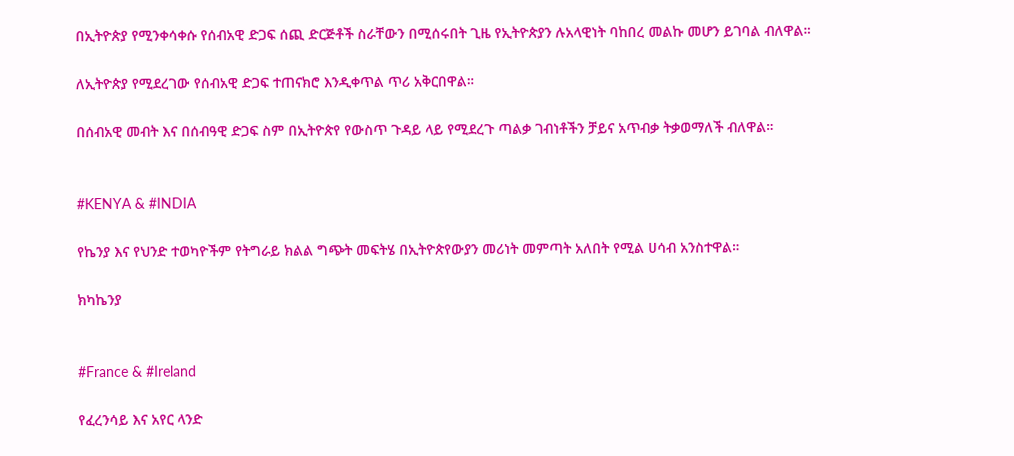በኢትዮጵያ የሚንቀሳቀሱ የሰብአዊ ድጋፍ ሰጪ ድርጅቶች ስራቸውን በሚሰሩበት ጊዜ የኢትዮጵያን ሉአላዊነት ባከበረ መልኩ መሆን ይገባል ብለዋል።

ለኢትዮጵያ የሚደረገው የሰብአዊ ድጋፍ ተጠናክሮ እንዲቀጥል ጥሪ አቅርበዋል።

በሰብአዊ መብት እና በሰብዓዊ ድጋፍ ስም በኢትዮጵየ የውስጥ ጉዳይ ላይ የሚደረጉ ጣልቃ ገብነቶችን ቻይና አጥብቃ ትቃወማለች ብለዋል።


#KENYA & #INDIA

የኬንያ እና የህንድ ተወካዮችም የትግራይ ክልል ግጭት መፍትሄ በኢትዮጵየውያን መሪነት መምጣት አለበት የሚል ሀሳብ አንስተዋል።

ክካኬንያ


#France & #Ireland

የፈረንሳይ እና አየር ላንድ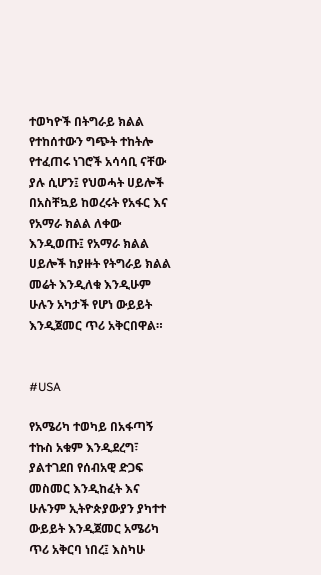ተወካዮች በትግራይ ክልል የተከሰተውን ግጭት ተከትሎ የተፈጠሩ ነገሮች አሳሳቢ ናቸው ያሉ ሲሆን፤ የህወሓት ሀይሎች በአስቸኳይ ከወረሩት የአፋር እና የአማራ ክልል ለቀው እንዲወጡ፤ የአማራ ክልል ሀይሎች ከያዙት የትግራይ ክልል መሬት እንዲለቁ እንዲሁም ሁሉን አካታች የሆነ ውይይት እንዲጀመር ጥሪ አቅርበዋል።


#USA

የአሜሪካ ተወካይ በአፋጣኝ ተኩስ አቁም እንዲደረግ፣ ያልተገደበ የሰብአዊ ድጋፍ መስመር እንዲከፈት እና ሁሉንም ኢትዮጵያውያን ያካተተ ውይይት እንዲጀመር አሜሪካ ጥሪ አቅርባ ነበረ፤ እስካሁ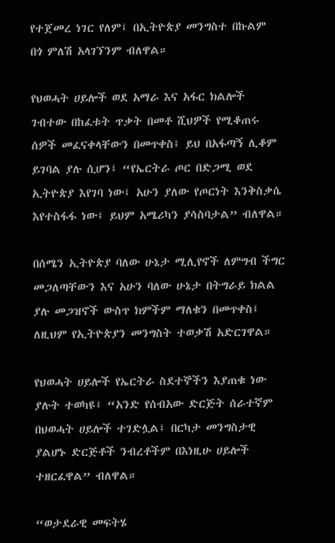የተጀመረ ነገር የለም፤ በኢትዮጵያ መንግስተ በኩልም በጎ ምለሽ አላገኘንም ብለዋል።

የህወሓት ሀይሎች ወደ አማራ እና አፋር ክልሎች ገብተው በከፈቱት ጥቃት በመቶ ሺህዎች የሚቆጠሩ ሰዎች መፈናቀላቸውን በመጥቀስ፤ ይህ በአፋጣኝ ሊቆም ይገባል ያሉ ሲሆን፤ “የኤርትራ ጦር በድጋሚ ወደ ኢትዮጵያ እየገባ ነው፤ አሁን ያለው የጦርነት እንቅስቃሴ እየተስፋፋ ነው፤ ይህም አሜሪካን ያሳስባታል” ብለዋል።

በሰሜን ኢትዮጵያ ባለው ሁኔታ ሚሊየኖች ለምግብ ችግር መጋለጣቸውን እና አሁን ባለው ሁኔታ በትግራይ ክልል ያሉ መጋዝኖች ውስጥ ክምችም ማለቁን በመጥቀስ፤ ለዚህም የኢትዮጵያን መንግስት ተወቃሽ አድርገዋል።

የህወሓት ሀይሎች የኤርትራ ስደተኞችን እያጠቁ ነው ያሉት ተወካዩ፤ “አንድ የሰብአው ድርጅት ሰራተኛም በህወሓት ሀይሎች ተገድሏል፤ በርካታ መንግስታዊ ያልሆኑ ድርጅቶች ንብረቶችም በእነዚሁ ሀይሎች ተዘርፈዋል” ብለዋል።

“ወታደራዊ መፍትሄ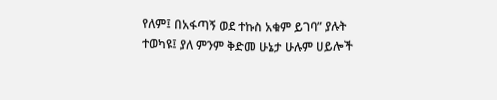የለም፤ በአፋጣኝ ወደ ተኩስ አቁም ይገባ” ያሉት ተወካዩ፤ ያለ ምንም ቅድመ ሁኔታ ሁሉም ሀይሎች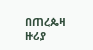በጠረጴዛ ዙሪያ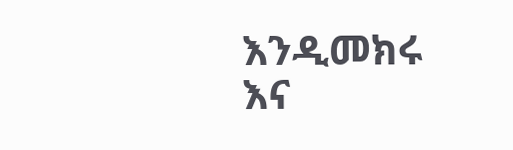እንዲመክሩ እና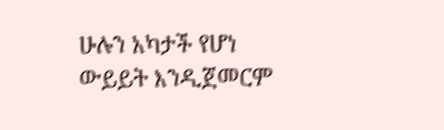ሁሉን አካታች የሆነ ውይይት እንዲጀመርም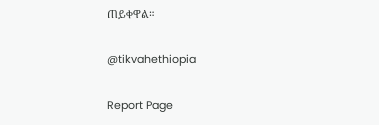ጠይቀዋል።

@tikvahethiopia

Report Page